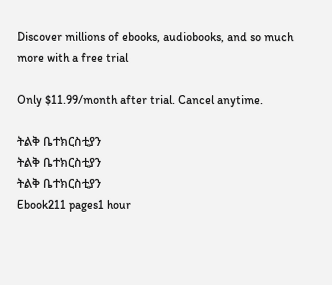Discover millions of ebooks, audiobooks, and so much more with a free trial

Only $11.99/month after trial. Cancel anytime.

ትልቅ ቤተክርስቲያን
ትልቅ ቤተክርስቲያን
ትልቅ ቤተክርስቲያን
Ebook211 pages1 hour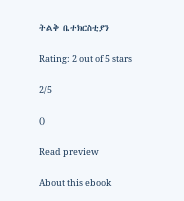ትልቅ ቤተክርስቲያን

Rating: 2 out of 5 stars

2/5

()

Read preview

About this ebook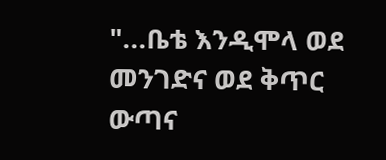"...ቤቴ እንዲሞላ ወደ መንገድና ወደ ቅጥር ውጣና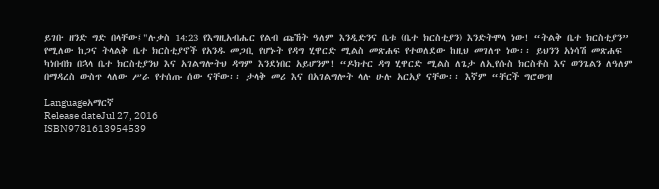ይገቡ ዘንድ ግድ በላቸው፤"ሉቃስ 14:23 የእግዚአብሔር የልብ ጩኸት ዓለም እንዲድንና ቤቱ (ቤተ ክርስቲያን) እንድትሞላ ነው! “ትልቅ ቤተ ክርስቲያን” የሚለው ከጋና ትላልቅ ቤተ ክርስቲያኖች የአንዱ መጋቢ የሆኑት የዳግ ሂዋርድ ሚልስ መጽሐፍ የተወለደው ከዚህ መገለጥ ነው፡፡ ይህንን አነሳሽ መጽሐፍ ካነበብክ በኋላ ቤተ ክርስቲያንህ እና አገልግሎትህ ዳግም እንደነበር አይሆንም! “ዶክተር ዳግ ሂዋርድ ሚልስ ለጌታ ለኢየሱስ ክርስቶስ እና ወንጌልን ለዓለም በማዳረስ ውስጥ ላለው ሥራ የተሰጡ ሰው ናቸው፡፡ ታላቅ መሪ እና በአገልግሎት ላሉ ሁሉ አርአያ ናቸው፡፡ እኛም “ቸርች ግሮውዝ

Languageአማርኛ
Release dateJul 27, 2016
ISBN9781613954539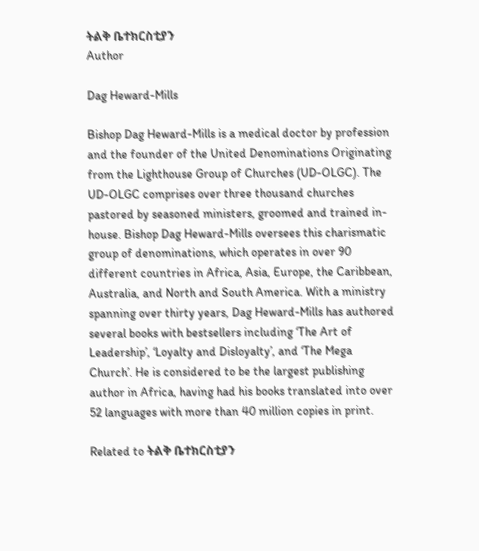ትልቅ ቤተክርስቲያን
Author

Dag Heward-Mills

Bishop Dag Heward-Mills is a medical doctor by profession and the founder of the United Denominations Originating from the Lighthouse Group of Churches (UD-OLGC). The UD-OLGC comprises over three thousand churches pastored by seasoned ministers, groomed and trained in-house. Bishop Dag Heward-Mills oversees this charismatic group of denominations, which operates in over 90 different countries in Africa, Asia, Europe, the Caribbean, Australia, and North and South America. With a ministry spanning over thirty years, Dag Heward-Mills has authored several books with bestsellers including ‘The Art of Leadership’, ‘Loyalty and Disloyalty’, and ‘The Mega Church’. He is considered to be the largest publishing author in Africa, having had his books translated into over 52 languages with more than 40 million copies in print.

Related to ትልቅ ቤተክርስቲያን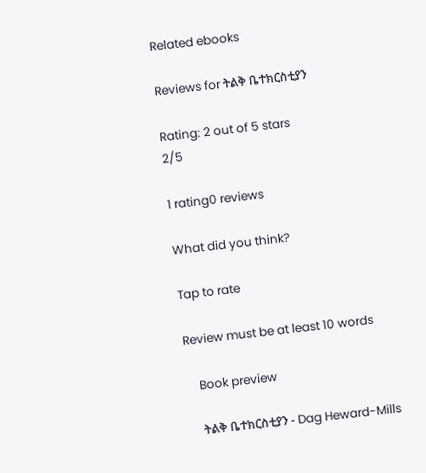Related ebooks

Reviews for ትልቅ ቤተክርስቲያን

Rating: 2 out of 5 stars
2/5

1 rating0 reviews

What did you think?

Tap to rate

Review must be at least 10 words

    Book preview

    ትልቅ ቤተክርስቲያን - Dag Heward-Mills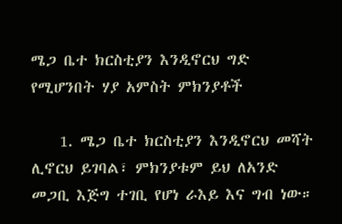ሜጋ ቤተ ክርስቲያን እንዲኖርህ ግድ የሚሆንበት ሃያ አምስት ምክንያቶች

    1. ሜጋ ቤተ ክርስቲያን እንዲኖርህ መሻት ሊኖርህ ይገባል፣ ምክንያቱም ይህ ለአንድ መጋቢ እጅግ ተገቢ የሆነ ራእይ እና ግብ ነው።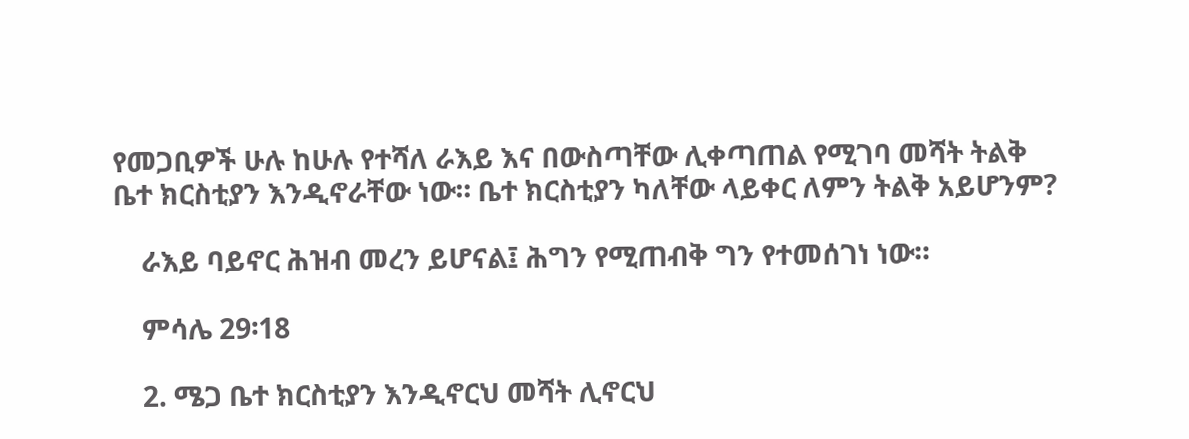የመጋቢዎች ሁሉ ከሁሉ የተሻለ ራእይ እና በውስጣቸው ሊቀጣጠል የሚገባ መሻት ትልቅ ቤተ ክርስቲያን እንዲኖራቸው ነው። ቤተ ክርስቲያን ካለቸው ላይቀር ለምን ትልቅ አይሆንም?

    ራእይ ባይኖር ሕዝብ መረን ይሆናል፤ ሕግን የሚጠብቅ ግን የተመሰገነ ነው።

    ምሳሌ 29፡18

    2. ሜጋ ቤተ ክርስቲያን እንዲኖርህ መሻት ሊኖርህ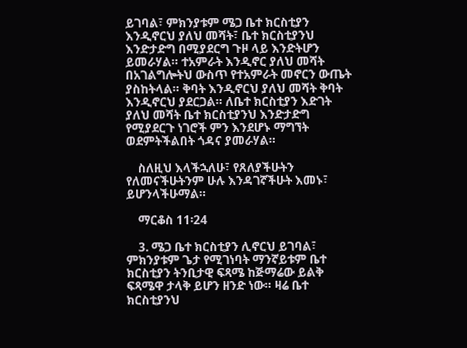ይገባል፣ ምክንያቱም ሜጋ ቤተ ክርስቲያን እንዲኖርህ ያለህ መሻት፣ ቤተ ክርስቲያንህ እንድታድግ በሚያደርግ ጉዞ ላይ እንድትሆን ይመራሃል። ተአምራት እንዲኖር ያለህ መሻት በአገልግሎትህ ውስጥ የተአምራት መኖርን ውጤት ያስከትላል። ቅባት እንዲኖርህ ያለህ መሻት ቅባት እንዲኖርህ ያደርጋል። ለቤተ ክርስቲያን እድገት ያለህ መሻት ቤተ ክርስቲያንህ እንድታድግ የሚያደርጉ ነገሮች ምን እንደሆኑ ማግኘት ወደምትችልበት ጎዳና ያመራሃል።

    ስለዚህ እላችኋለሁ፣ የጸለያችሁትን የለመናችሁትንም ሁሉ እንዳገኛችሁት እመኑ፣ ይሆንላችሁማል።

    ማርቆስ 11፡24

    3. ሜጋ ቤተ ክርስቲያን ሊኖርህ ይገባል፣ ምክንያቱም ጌታ የሚገነባት ማንኛይቱም ቤተ ክርስቲያን ትንቢታዊ ፍጻሜ ከጅማሬው ይልቅ ፍጻሜዋ ታላቅ ይሆን ዘንድ ነው። ዛሬ ቤተ ክርስቲያንህ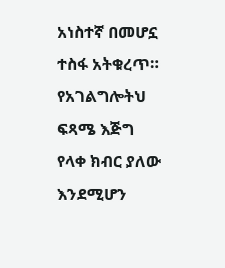አነስተኛ በመሆኗ ተስፋ አትቁረጥ። የአገልግሎትህ ፍጻሜ እጅግ የላቀ ክብር ያለው እንደሚሆን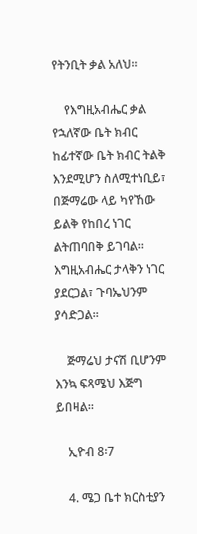የትንቢት ቃል አለህ።

    የእግዚአብሔር ቃል የኋለኛው ቤት ክብር ከፊተኛው ቤት ክብር ትልቅ እንደሚሆን ስለሚተነቢይ፣ በጅማሬው ላይ ካየኸው ይልቅ የከበረ ነገር ልትጠባበቅ ይገባል። እግዚአብሔር ታላቅን ነገር ያደርጋል፣ ጉባኤህንም ያሳድጋል።

    ጅማሬህ ታናሽ ቢሆንም እንኳ ፍጻሜህ እጅግ ይበዛል።

    ኢዮብ 8፡7

    4. ሜጋ ቤተ ክርስቲያን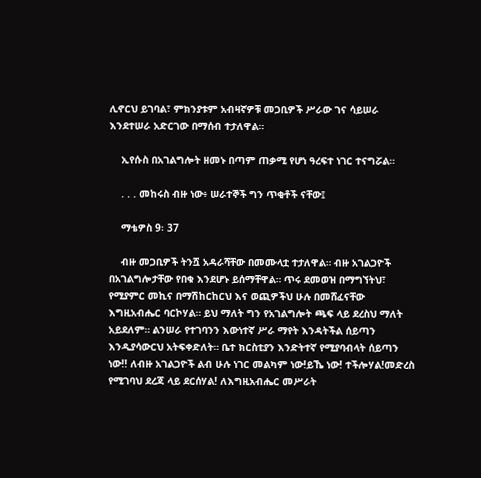ሊኖርህ ይገባል፣ ምክንያቱም አብዛኛዎቹ መጋቢዎች ሥራው ገና ሳይሠራ እንደተሠራ አድርገው በማሰብ ተታለዋል።

    ኢየሱስ በአገልግሎት ዘመኑ በጣም ጠቃሚ የሆነ ዓረፍተ ነገር ተናግሯል።

    . . . መከሩስ ብዙ ነው፥ ሠራተኞች ግን ጥቂቶች ናቸው፤

    ማቴዎስ 9፡ 37

    ብዙ መጋቢዎች ትንሿ አዳራሻቸው በመሙላቷ ተታለዋል። ብዙ አገልጋዮች በአገልግሎታቸው የበቁ እንደሆኑ ይሰማቸዋል። ጥሩ ደመወዝ በማግኘትህ፣ የሚያምር መኪና በማሽከርከርህ እና ወጪዎችህ ሁሉ በመሸፈናቸው እግዚአብሔር ባርኮሃል። ይህ ማለት ግን የአገልግሎት ጫፍ ላይ ደረስህ ማለት አይደለም። ልንሠራ የተገባንን እውነተኛ ሥራ ማየት እንዳትችል ሰይጣን እንዲያሳውርህ አትፍቀድለት። ቤተ ክርስቲያን እንድትተኛ የሚያባብላት ሰይጣን ነው!! ለብዙ አገልጋዮች ልብ ሁሉ ነገር መልካም ነው!ይኼ ነው! ተችሎሃል!መድረስ የሚገባህ ደረጃ ላይ ደርሰሃል! ለእግዚአብሔር መሥራት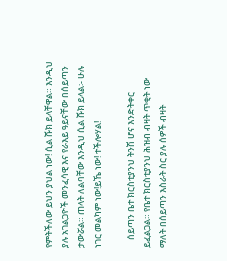የምትችለው ይህን ያህል ነው! ሲል ሹክ ይላቸዋል። እንዲህ ያሉ አገልጋዮች መንፈሳዊ እና የራእይ ዓይናቸው በሰይጣን ታውሯል። ጠላት ለልባቸው እንዲህ ሲል ሹክ ይላል፡- ሁሉ ነገር መልካም ነው!ይኼ ነው! ተችሎሃል!

    ሰይጣን ቤተ ክርስቲያንህ ትንሽ ሆና እንድትቀር ይፈልጋል። የቤተ ክርስቲያንህ ሕዝብ ብዛት ጥቂት ነው ማለት በሰይጣን እስራት ስር ያሉ ሰዎች ብዛት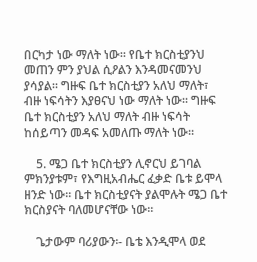በርካታ ነው ማለት ነው። የቤተ ክርስቲያንህ መጠን ምን ያህል ሲዖልን እንዳመናመንህ ያሳያል። ግዙፍ ቤተ ክርስቲያን አለህ ማለት፣ ብዙ ነፍሳትን እያፀናህ ነው ማለት ነው። ግዙፍ ቤተ ክርስቲያን አለህ ማለት ብዙ ነፍሳት ከሰይጣን መዳፍ አመለጡ ማለት ነው።

    5. ሜጋ ቤተ ክርስቲያን ሊኖርህ ይገባል ምክንያቱም፣ የእግዚአብሔር ፈቃድ ቤቱ ይሞላ ዘንድ ነው። ቤተ ክርስቲያናት ያልሞሉት ሜጋ ቤተ ክርስያናት ባለመሆናቸው ነው።

    ጌታውም ባሪያውን፡- ቤቴ እንዲሞላ ወደ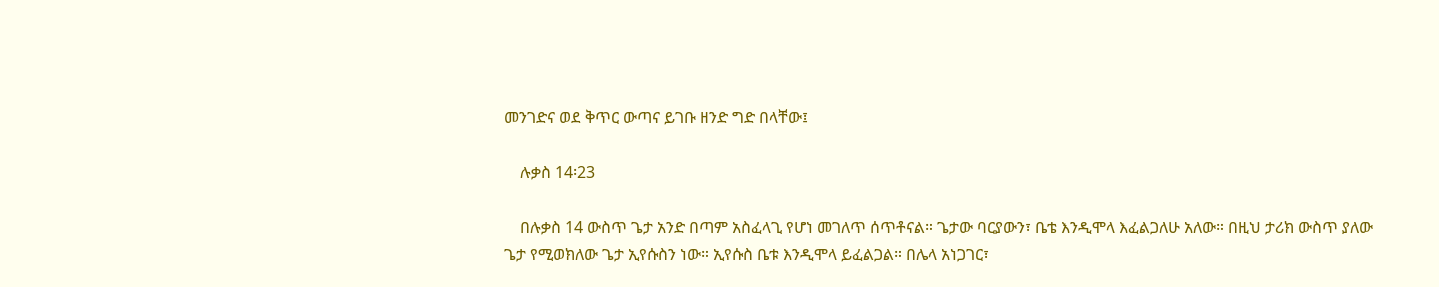መንገድና ወደ ቅጥር ውጣና ይገቡ ዘንድ ግድ በላቸው፤

    ሉቃስ 14፡23

    በሉቃስ 14 ውስጥ ጌታ አንድ በጣም አስፈላጊ የሆነ መገለጥ ሰጥቶናል። ጌታው ባርያውን፣ ቤቴ እንዲሞላ እፈልጋለሁ አለው። በዚህ ታሪክ ውስጥ ያለው ጌታ የሚወክለው ጌታ ኢየሱስን ነው። ኢየሱስ ቤቱ እንዲሞላ ይፈልጋል። በሌላ አነጋገር፣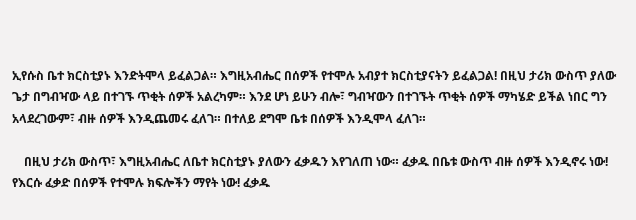ኢየሱስ ቤተ ክርስቲያኑ እንድትሞላ ይፈልጋል። እግዚአብሔር በሰዎች የተሞሉ አብያተ ክርስቲያናትን ይፈልጋል! በዚህ ታሪክ ውስጥ ያለው ጌታ በግብዣው ላይ በተገኙ ጥቂት ሰዎች አልረካም። እንደ ሆነ ይሁን ብሎ፣ ግብዣውን በተገኙት ጥቂት ሰዎች ማካሄድ ይችል ነበር ግን አላደረገውም፣ ብዙ ሰዎች እንዲጨመሩ ፈለገ። በተለይ ደግሞ ቤቱ በሰዎች እንዲሞላ ፈለገ።

    በዚህ ታሪክ ውስጥ፣ እግዚአብሔር ለቤተ ክርስቲያኑ ያለውን ፈቃዱን እየገለጠ ነው። ፈቃዱ በቤቱ ውስጥ ብዙ ሰዎች እንዲኖሩ ነው! የእርሱ ፈቃድ በሰዎች የተሞሉ ክፍሎችን ማየት ነው! ፈቃዱ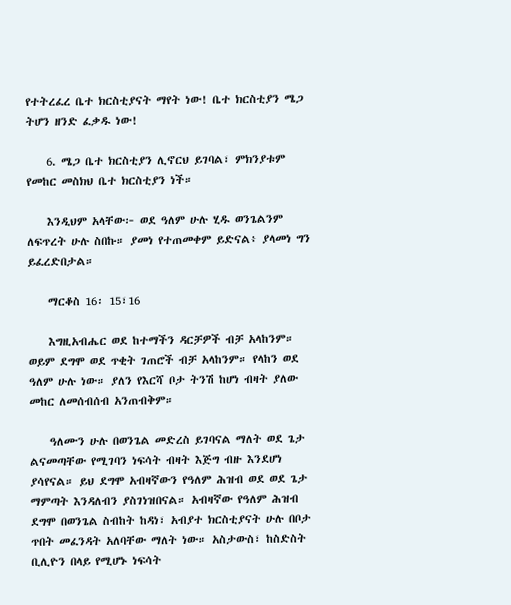የተትረፈረ ቤተ ክርስቲያናት ማየት ነው! ቤተ ክርስቲያን ሜጋ ትሆን ዘንድ ፈቃዱ ነው!

    6. ሜጋ ቤተ ክርስቲያን ሊኖርህ ይገባል፣ ምክንያቱም የመከር መስክህ ቤተ ክርስቲያን ነች።

    እንዲህም አላቸው፦ ወደ ዓለም ሁሉ ሂዱ ወንጌልንም ለፍጥረት ሁሉ ስበኩ። ያመነ የተጠመቀም ይድናል፥ ያላመነ ግን ይፈረድበታል።

    ማርቆስ 16፡ 15፣16

    እግዚአብሔር ወደ ከተማችን ዳርቻዎች ብቻ አላከንም። ወይም ደግሞ ወደ ጥቂት ገጠሮች ብቻ አላከንም። የላከን ወደ ዓለም ሁሉ ነው። ያለን የእርሻ ቦታ ትንሽ ከሆነ ብዛት ያለው መከር ለመሰብሰብ አንጠብቅም።

    ዓለሙን ሁሉ በወንጌል መድረስ ይገባናል ማለት ወደ ጌታ ልናመጣቸው የሚገባን ነፍሳት ብዛት እጅግ ብዙ እንደሆነ ያሳየናል። ይህ ደግሞ አብዛኛውን የዓለም ሕዝብ ወደ ወደ ጌታ ማምጣት እንዳለብን ያስገነዝበናል። አብዛኛው የዓለም ሕዝብ ደግሞ በወንጌል ስብከት ከዳነ፣ አብያተ ክርስቲያናት ሁሉ በቦታ ጥበት መፈንዳት አለባቸው ማለት ነው። አስታውስ፣ ከስድስት ቢሊዮን በላይ የሚሆኑ ነፍሳት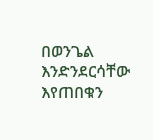በወንጌል እንድንደርሳቸው እየጠበቁን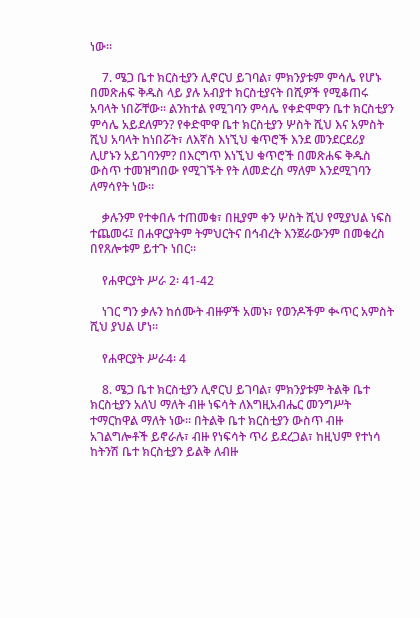ነው።

    7. ሜጋ ቤተ ክርስቲያን ሊኖርህ ይገባል፣ ምክንያቱም ምሳሌ የሆኑ በመጽሐፍ ቅዱስ ላይ ያሉ አብያተ ክርስቲያናት በሺዎች የሚቆጠሩ አባላት ነበሯቸው። ልንከተል የሚገባን ምሳሌ የቀድሞዋን ቤተ ክርስቲያን ምሳሌ አይደለምን? የቀድሞዋ ቤተ ክርስቲያን ሦስት ሺህ እና አምስት ሺህ አባላት ከነበሯት፣ ለእኛስ እነኚህ ቁጥሮች እንደ መንደርደሪያ ሊሆኑን አይገባንም? በእርግጥ እነኚህ ቁጥሮች በመጽሐፍ ቅዱስ ውስጥ ተመዝግበው የሚገኙት የት ለመድረስ ማለም እንደሚገባን ለማሳየት ነው።

    ቃሉንም የተቀበሉ ተጠመቁ፣ በዚያም ቀን ሦስት ሺህ የሚያህል ነፍስ ተጨመሩ፤ በሐዋርያትም ትምህርትና በኅብረት እንጀራውንም በመቁረስ በየጸሎቱም ይተጉ ነበር።

    የሐዋርያት ሥራ 2፡ 41-42

    ነገር ግን ቃሉን ከሰሙት ብዙዎች አመኑ፣ የወንዶችም ቊጥር አምስት ሺህ ያህል ሆነ።

    የሐዋርያት ሥራ4፡ 4

    8. ሜጋ ቤተ ክርስቲያን ሊኖርህ ይገባል፣ ምክንያቱም ትልቅ ቤተ ክርስቲያን አለህ ማለት ብዙ ነፍሳት ለእግዚአብሔር መንግሥት ተማርከዋል ማለት ነው። በትልቅ ቤተ ክርስቲያን ውስጥ ብዙ አገልግሎቶች ይኖራሉ፣ ብዙ የነፍሳት ጥሪ ይደረጋል፣ ከዚህም የተነሳ ከትንሽ ቤተ ክርስቲያን ይልቅ ለብዙ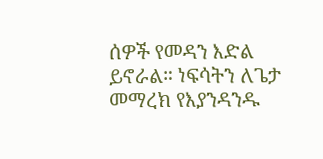ሰዎች የመዳን እድል ይኖራል። ነፍሳትን ለጌታ መማረክ የእያንዳንዱ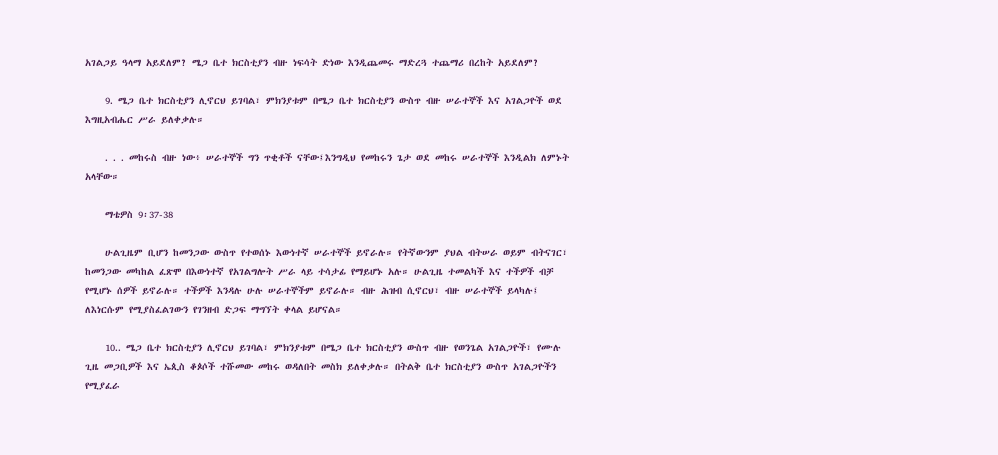አገልጋይ ዓላማ አይደለም? ሜጋ ቤተ ክርስቲያን ብዙ ነፍሳት ድነው እንዲጨመሩ ማድረጓ ተጨማሪ በረከት አይደለም?

    9. ሜጋ ቤተ ክርስቲያን ሊኖርህ ይገባል፣ ምክንያቱም በሜጋ ቤተ ክርስቲያን ውስጥ ብዙ ሠራተኞች እና አገልጋዮች ወደ እግዚአብሔር ሥራ ይለቀቃሉ።

    . . . መከሩስ ብዙ ነው፥ ሠራተኞች ግን ጥቂቶች ናቸው፤እንግዲህ የመከሩን ጌታ ወደ መከሩ ሠራተኞች እንዲልክ ለምኑት አላቸው።

    ማቴዎስ 9፡37-38

    ሁልጊዜም ቢሆን ከመንጋው ውስጥ የተወሰኑ እውነተኛ ሠራተኞች ይኖራሉ። የትኛውንም ያህል ብትሠራ ወይም ብትናገር፣ ከመንጋው መካከል ፈጽሞ በእውነተኛ የአገልግሎት ሥራ ላይ ተሳታፊ የማይሆኑ አሉ። ሁልጊዜ ተመልካች እና ተችዎች ብቻ የሚሆኑ ሰዎች ይኖራሉ። ተችዎች እንዳሉ ሁሉ ሠራተኞችም ይኖራሉ። ብዙ ሕዝብ ሲኖርህ፣ ብዙ ሠራተኞች ይላካሉ፤ ለእነርሱም የሚያስፈልገውን የገንዘብ ድጋፍ ማግኘት ቀላል ይሆናል።

    10.. ሜጋ ቤተ ክርስቲያን ሊኖርህ ይገባል፣ ምክንያቱም በሜጋ ቤተ ክርስቲያን ውስጥ ብዙ የወንጌል አገልጋዮች፣ የሙሉ ጊዜ መጋቢዎች እና ኤጲስ ቆጶሶች ተሹመው መከሩ ወዳለበት መስክ ይለቀቃሉ። በትልቅ ቤተ ክርስቲያን ውስጥ አገልጋዮችን የሚያፈራ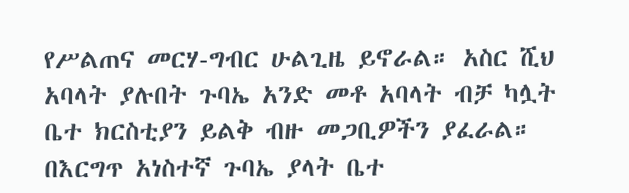የሥልጠና መርሃ-ግብር ሁልጊዜ ይኖራል። አስር ሺህ አባላት ያሉበት ጉባኤ አንድ መቶ አባላት ብቻ ካሏት ቤተ ክርስቲያን ይልቅ ብዙ መጋቢዎችን ያፈራል። በእርግጥ አነስተኛ ጉባኤ ያላት ቤተ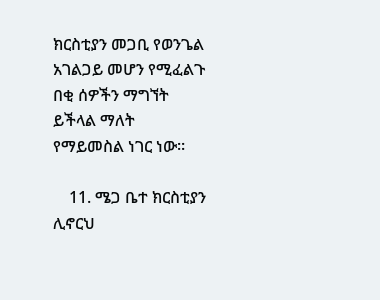ክርስቲያን መጋቢ የወንጌል አገልጋይ መሆን የሚፈልጉ በቂ ሰዎችን ማግኘት ይችላል ማለት የማይመስል ነገር ነው።

    11. ሜጋ ቤተ ክርስቲያን ሊኖርህ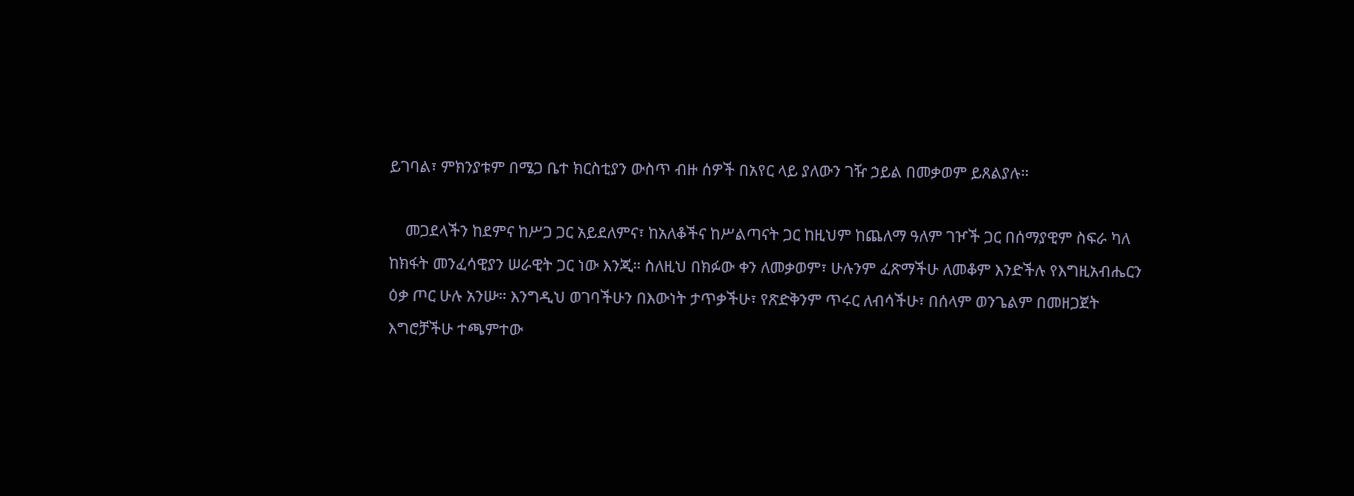ይገባል፣ ምክንያቱም በሜጋ ቤተ ክርስቲያን ውስጥ ብዙ ሰዎች በአየር ላይ ያለውን ገዥ ኃይል በመቃወም ይጸልያሉ።

    መጋደላችን ከደምና ከሥጋ ጋር አይደለምና፣ ከአለቆችና ከሥልጣናት ጋር ከዚህም ከጨለማ ዓለም ገዦች ጋር በሰማያዊም ስፍራ ካለ ከክፋት መንፈሳዊያን ሠራዊት ጋር ነው እንጂ። ስለዚህ በክፉው ቀን ለመቃወም፣ ሁሉንም ፈጽማችሁ ለመቆም እንድችሉ የእግዚአብሔርን ዕቃ ጦር ሁሉ አንሡ። እንግዲህ ወገባችሁን በእውነት ታጥቃችሁ፣ የጽድቅንም ጥሩር ለብሳችሁ፣ በሰላም ወንጌልም በመዘጋጀት እግሮቻችሁ ተጫምተው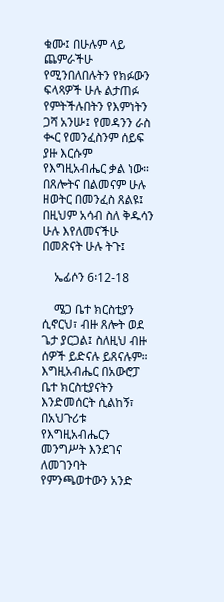ቁሙ፤ በሁሉም ላይ ጨምራችሁ የሚንበለበሉትን የክፉውን ፍላጻዎች ሁሉ ልታጠፉ የምትችሉበትን የእምነትን ጋሻ አንሡ፤ የመዳንን ራስ ቊር የመንፈስንም ሰይፍ ያዙ እርሱም የእግዚአብሔር ቃል ነው። በጸሎትና በልመናም ሁሉ ዘወትር በመንፈስ ጸልዩ፤ በዚህም አሳብ ስለ ቅዱሳን ሁሉ እየለመናችሁ በመጽናት ሁሉ ትጉ፤

    ኤፊሶን 6፡12-18

    ሜጋ ቤተ ክርስቲያን ሲኖርህ፣ ብዙ ጸሎት ወደ ጌታ ያርጋል፤ ስለዚህ ብዙ ሰዎች ይድናሉ ይጸናሉም። እግዚአብሔር በአውሮፓ ቤተ ክርስቲያናትን እንድመሰርት ሲልከኝ፣ በአህጉሪቱ የእግዚአብሔርን መንግሥት እንደገና ለመገንባት የምንጫወተውን አንድ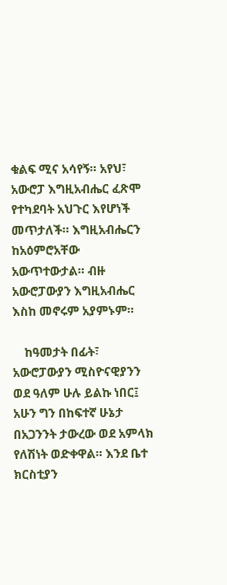ቁልፍ ሚና አሳየኝ። አየህ፣ አውሮፓ እግዚአብሔር ፈጽሞ የተካደባት አህጉር እየሆነች መጥታለች። እግዚአብሔርን ከአዕምሮአቸው አውጥተውታል። ብዙ አውሮፓውያን እግዚአብሔር እስከ መኖሩም አያምኑም።

    ከዓመታት በፊት፣ አውሮፓውያን ሚስዮናዊያንን ወደ ዓለም ሁሉ ይልኩ ነበር፤ አሁን ግን በከፍተኛ ሁኔታ በአጋንንት ታውረው ወደ አምላክ የለሽነት ወድቀዋል። እንደ ቤተ ክርስቲያን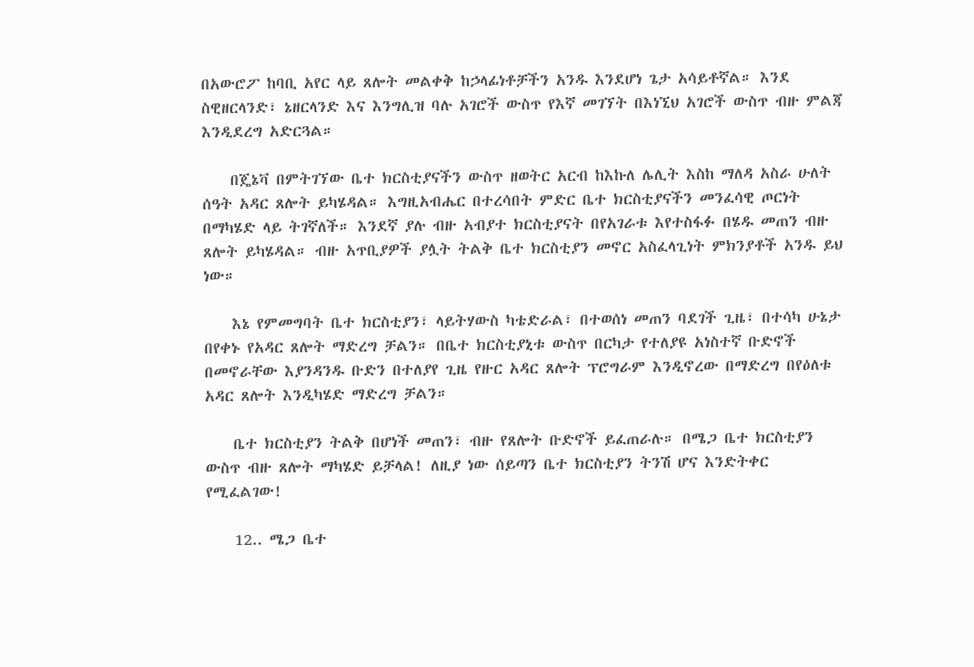በአውሮፖ ከባቢ አየር ላይ ጸሎት መልቀቅ ከኃላፊነቶቻችን አንዱ እንደሆነ ጌታ አሳይቶኛል። እንደ ስዊዘርላንድ፣ ኔዘርላንድ እና እንግሊዝ ባሉ አገሮች ውስጥ የእኛ መገኘት በእነኚህ አገሮች ውስጥ ብዙ ምልጃ እንዲደረግ አድርጓል።

    በጄኔቫ በምትገኘው ቤተ ክርስቲያናችን ውስጥ ዘወትር አርብ ከእኩለ ሌሊት እስከ ማለዳ አስራ ሁለት ሰዓት አዳር ጸሎት ይካሄዳል። እግዚአብሔር በተረሳበት ምድር ቤተ ክርስቲያናችን መንፈሳዊ ጦርነት በማካሄድ ላይ ትገኛለች። እንደኛ ያሉ ብዙ አብያተ ክርስቲያናት በየአገራቱ እየተስፋፉ በሄዱ መጠን ብዙ ጸሎት ይካሄዳል። ብዙ አጥቢያዎች ያሏት ትልቅ ቤተ ክርስቲያን መኖር አስፈላጊነት ምክንያቶች አንዱ ይህ ነው።

    እኔ የምመግባት ቤተ ክርስቲያን፣ ላይትሃውስ ካቴድራል፣ በተወሰነ መጠን ባደገች ጊዜ፣ በተሳካ ሁኔታ በየቀኑ የአዳር ጸሎት ማድረግ ቻልን። በቤተ ክርስቲያኒቱ ውስጥ በርካታ የተለያዩ አነስተኛ ቡድኖች በመኖራቸው እያንዳንዱ ቡድን በተለያየ ጊዜ የዙር አዳር ጸሎት ፕሮግራም እንዲኖረው በማድረግ በየዕለቱ አዳር ጸሎት እንዲካሄድ ማድረግ ቻልን።

    ቤተ ክርስቲያን ትልቅ በሆነች መጠን፣ ብዙ የጸሎት ቡድኖች ይፈጠራሉ። በሜጋ ቤተ ክርስቲያን ውስጥ ብዙ ጸሎት ማካሄድ ይቻላል! ለዚያ ነው ሰይጣን ቤተ ክርስቲያን ትንሽ ሆና እንድትቀር የሚፈልገው!

    12.. ሜጋ ቤተ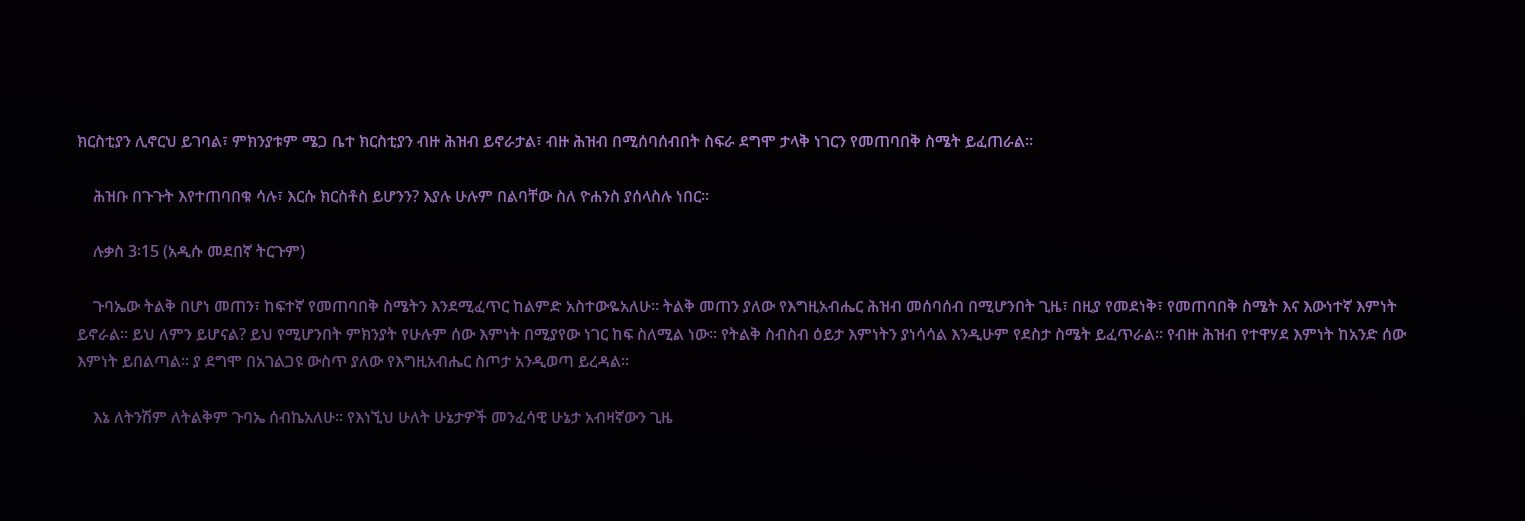ክርስቲያን ሊኖርህ ይገባል፣ ምክንያቱም ሜጋ ቤተ ክርስቲያን ብዙ ሕዝብ ይኖራታል፣ ብዙ ሕዝብ በሚሰባሰብበት ስፍራ ደግሞ ታላቅ ነገርን የመጠባበቅ ስሜት ይፈጠራል።

    ሕዝቡ በጉጉት እየተጠባበቁ ሳሉ፣ እርሱ ክርስቶስ ይሆንን? እያሉ ሁሉም በልባቸው ስለ ዮሐንስ ያሰላስሉ ነበር።

    ሉቃስ 3፡15 (አዲሱ መደበኛ ትርጉም)

    ጉባኤው ትልቅ በሆነ መጠን፣ ከፍተኛ የመጠባበቅ ስሜትን እንደሚፈጥር ከልምድ አስተውዬአለሁ። ትልቅ መጠን ያለው የእግዚአብሔር ሕዝብ መሰባሰብ በሚሆንበት ጊዜ፣ በዚያ የመደነቅ፣ የመጠባበቅ ስሜት እና እውነተኛ እምነት ይኖራል። ይህ ለምን ይሆናል? ይህ የሚሆንበት ምክንያት የሁሉም ሰው እምነት በሚያየው ነገር ከፍ ስለሚል ነው። የትልቅ ስብስብ ዕይታ እምነትን ያነሳሳል እንዲሁም የደስታ ስሜት ይፈጥራል። የብዙ ሕዝብ የተዋሃደ እምነት ከአንድ ሰው እምነት ይበልጣል። ያ ደግሞ በአገልጋዩ ውስጥ ያለው የእግዚአብሔር ስጦታ አንዲወጣ ይረዳል።

    እኔ ለትንሽም ለትልቅም ጉባኤ ሰብኬአለሁ። የእነኚህ ሁለት ሁኔታዎች መንፈሳዊ ሁኔታ አብዛኛውን ጊዜ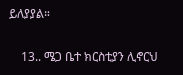ይለያያል።

    13.. ሜጋ ቤተ ክርስቲያን ሊኖርህ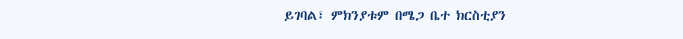ይገባል፣ ምክንያቱም በሜጋ ቤተ ክርስቲያን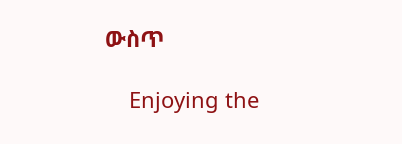ውስጥ

    Enjoying the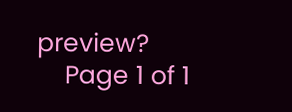preview?
    Page 1 of 1